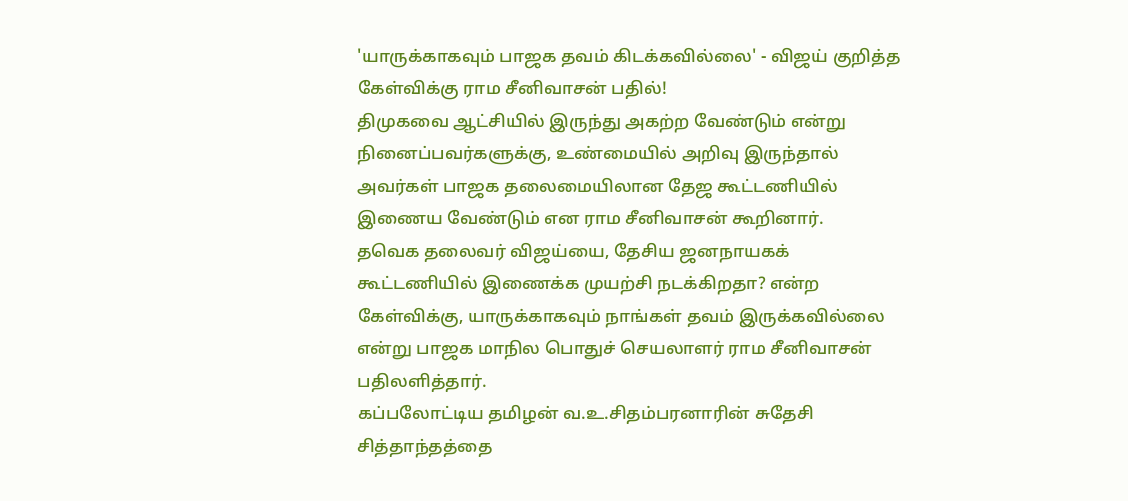'யாருக்காகவும் பாஜக தவம் கிடக்கவில்லை' - விஜய் குறித்த கேள்விக்கு ராம சீனிவாசன் பதில்!
திமுகவை ஆட்சியில் இருந்து அகற்ற வேண்டும் என்று நினைப்பவர்களுக்கு, உண்மையில் அறிவு இருந்தால் அவர்கள் பாஜக தலைமையிலான தேஜ கூட்டணியில் இணைய வேண்டும் என ராம சீனிவாசன் கூறினார்.
தவெக தலைவர் விஜய்யை, தேசிய ஜனநாயகக் கூட்டணியில் இணைக்க முயற்சி நடக்கிறதா? என்ற கேள்விக்கு, யாருக்காகவும் நாங்கள் தவம் இருக்கவில்லை என்று பாஜக மாநில பொதுச் செயலாளர் ராம சீனிவாசன் பதிலளித்தார்.
கப்பலோட்டிய தமிழன் வ.உ.சிதம்பரனாரின் சுதேசி சித்தாந்தத்தை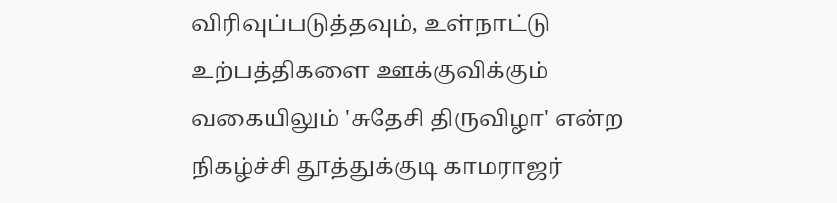விரிவுப்படுத்தவும், உள்நாட்டு உற்பத்திகளை ஊக்குவிக்கும் வகையிலும் 'சுதேசி திருவிழா' என்ற நிகழ்ச்சி தூத்துக்குடி காமராஜர்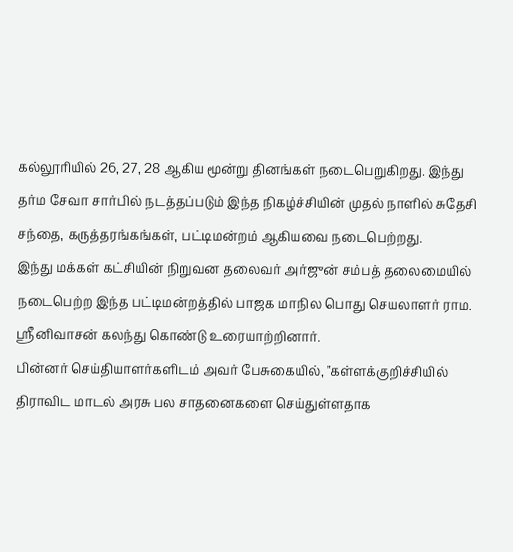கல்லூரியில் 26, 27, 28 ஆகிய மூன்று தினங்கள் நடைபெறுகிறது. இந்து தர்ம சேவா சார்பில் நடத்தப்படும் இந்த நிகழ்ச்சியின் முதல் நாளில் சுதேசி சந்தை, கருத்தரங்கங்கள், பட்டிமன்றம் ஆகியவை நடைபெற்றது.
இந்து மக்கள் கட்சியின் நிறுவன தலைவர் அர்ஜுன் சம்பத் தலைமையில் நடைபெற்ற இந்த பட்டிமன்றத்தில் பாஜக மாநில பொது செயலாளர் ராம. ஸ்ரீனிவாசன் கலந்து கொண்டு உரையாற்றினார்.
பின்னர் செய்தியாளர்களிடம் அவர் பேசுகையில், "கள்ளக்குறிச்சியில் திராவிட மாடல் அரசு பல சாதனைகளை செய்துள்ளதாக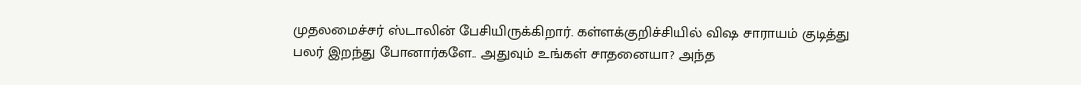முதலமைச்சர் ஸ்டாலின் பேசியிருக்கிறார். கள்ளக்குறிச்சியில் விஷ சாராயம் குடித்து பலர் இறந்து போனார்களே.. அதுவும் உங்கள் சாதனையா? அந்த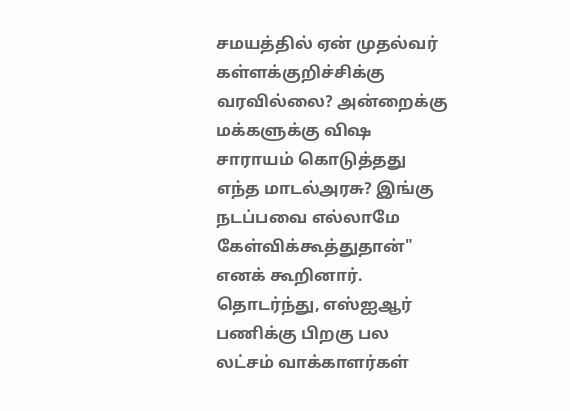சமயத்தில் ஏன் முதல்வர் கள்ளக்குறிச்சிக்கு வரவில்லை? அன்றைக்கு மக்களுக்கு விஷ சாராயம் கொடுத்தது எந்த மாடல்அரசு? இங்கு நடப்பவை எல்லாமே கேள்விக்கூத்துதான்" எனக் கூறினார்.
தொடர்ந்து, எஸ்ஐஆர் பணிக்கு பிறகு பல லட்சம் வாக்காளர்கள்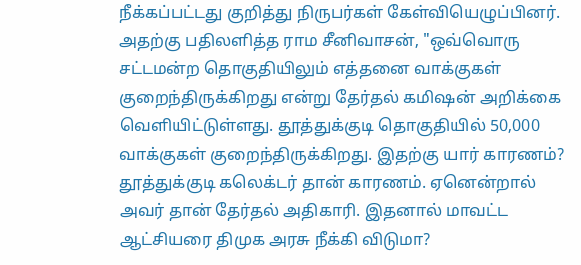நீக்கப்பட்டது குறித்து நிருபர்கள் கேள்வியெழுப்பினர். அதற்கு பதிலளித்த ராம சீனிவாசன், "ஒவ்வொரு சட்டமன்ற தொகுதியிலும் எத்தனை வாக்குகள் குறைந்திருக்கிறது என்று தேர்தல் கமிஷன் அறிக்கை வெளியிட்டுள்ளது. தூத்துக்குடி தொகுதியில் 50,000 வாக்குகள் குறைந்திருக்கிறது. இதற்கு யார் காரணம்? தூத்துக்குடி கலெக்டர் தான் காரணம். ஏனென்றால் அவர் தான் தேர்தல் அதிகாரி. இதனால் மாவட்ட ஆட்சியரை திமுக அரசு நீக்கி விடுமா?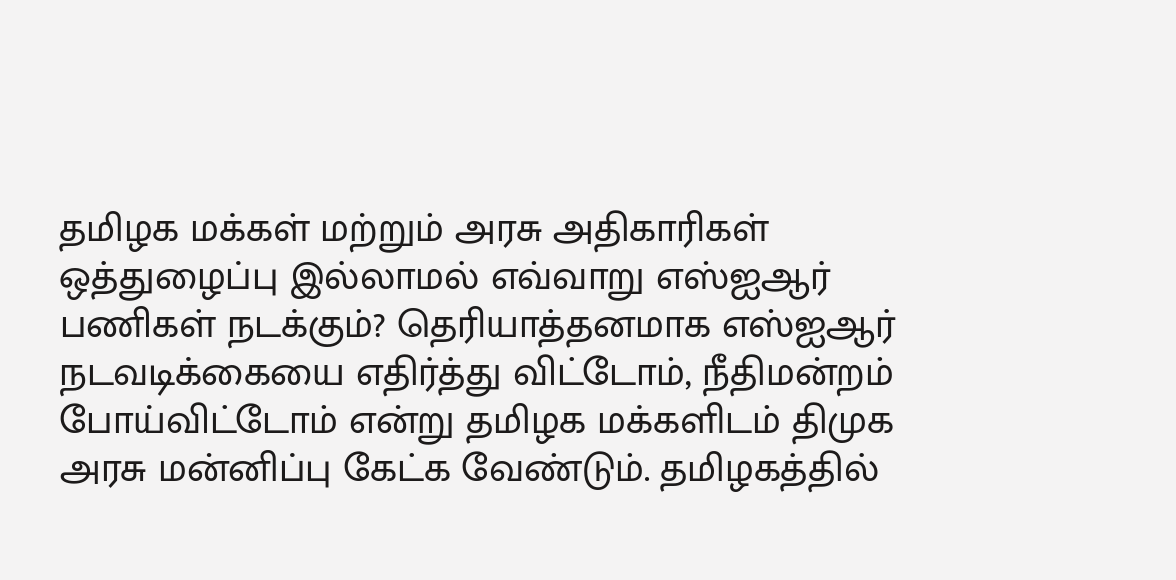தமிழக மக்கள் மற்றும் அரசு அதிகாரிகள் ஒத்துழைப்பு இல்லாமல் எவ்வாறு எஸ்ஐஆர் பணிகள் நடக்கும்? தெரியாத்தனமாக எஸ்ஐஆர் நடவடிக்கையை எதிர்த்து விட்டோம், நீதிமன்றம் போய்விட்டோம் என்று தமிழக மக்களிடம் திமுக அரசு மன்னிப்பு கேட்க வேண்டும். தமிழகத்தில்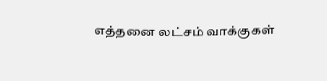எத்தனை லட்சம் வாக்குகள்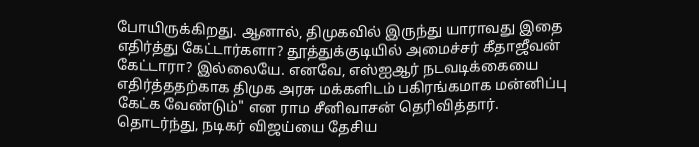போயிருக்கிறது. ஆனால், திமுகவில் இருந்து யாராவது இதை எதிர்த்து கேட்டார்களா? தூத்துக்குடியில் அமைச்சர் கீதாஜீவன் கேட்டாரா? இல்லையே. எனவே, எஸ்ஐஆர் நடவடிக்கையை எதிர்த்ததற்காக திமுக அரசு மக்களிடம் பகிரங்கமாக மன்னிப்பு கேட்க வேண்டும்" என ராம சீனிவாசன் தெரிவித்தார்.
தொடர்ந்து, நடிகர் விஜய்யை தேசிய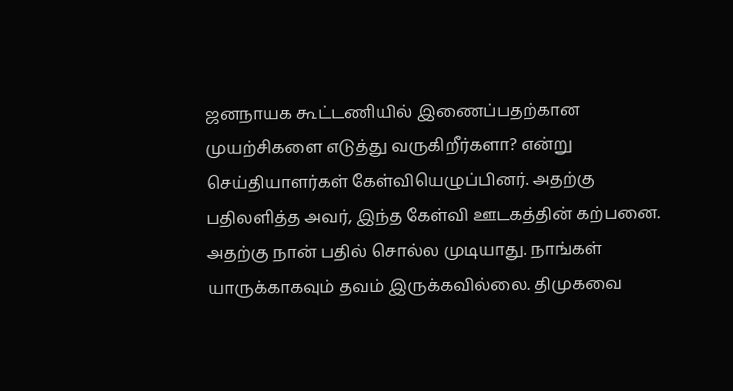ஜனநாயக கூட்டணியில் இணைப்பதற்கான முயற்சிகளை எடுத்து வருகிறீர்களா? என்று செய்தியாளர்கள் கேள்வியெழுப்பினர். அதற்கு பதிலளித்த அவர், இந்த கேள்வி ஊடகத்தின் கற்பனை. அதற்கு நான் பதில் சொல்ல முடியாது. நாங்கள் யாருக்காகவும் தவம் இருக்கவில்லை. திமுகவை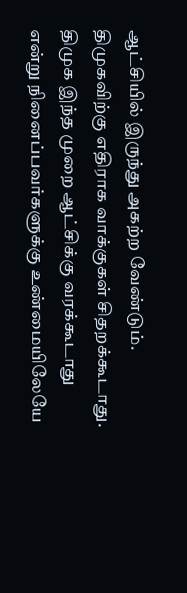ஆட்சியில் இருந்து அகற்ற வேண்டும். திமுகவிற்கு எதிராக வாக்குகள் சிதறக்கூடாது. திமுக இந்த முறை ஆட்சிக்கு வரக்கூடாது என்று நினைப்பவர்களுக்கு உண்மையிலேயே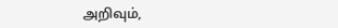அறிவும்,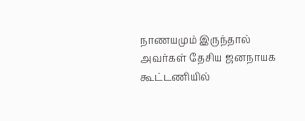நாணயமும் இருந்தால் அவர்கள் தேசிய ஜனநாயக கூட்டணியில்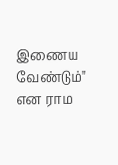இணைய வேண்டும்" என ராம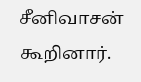சீனிவாசன் கூறினார்.